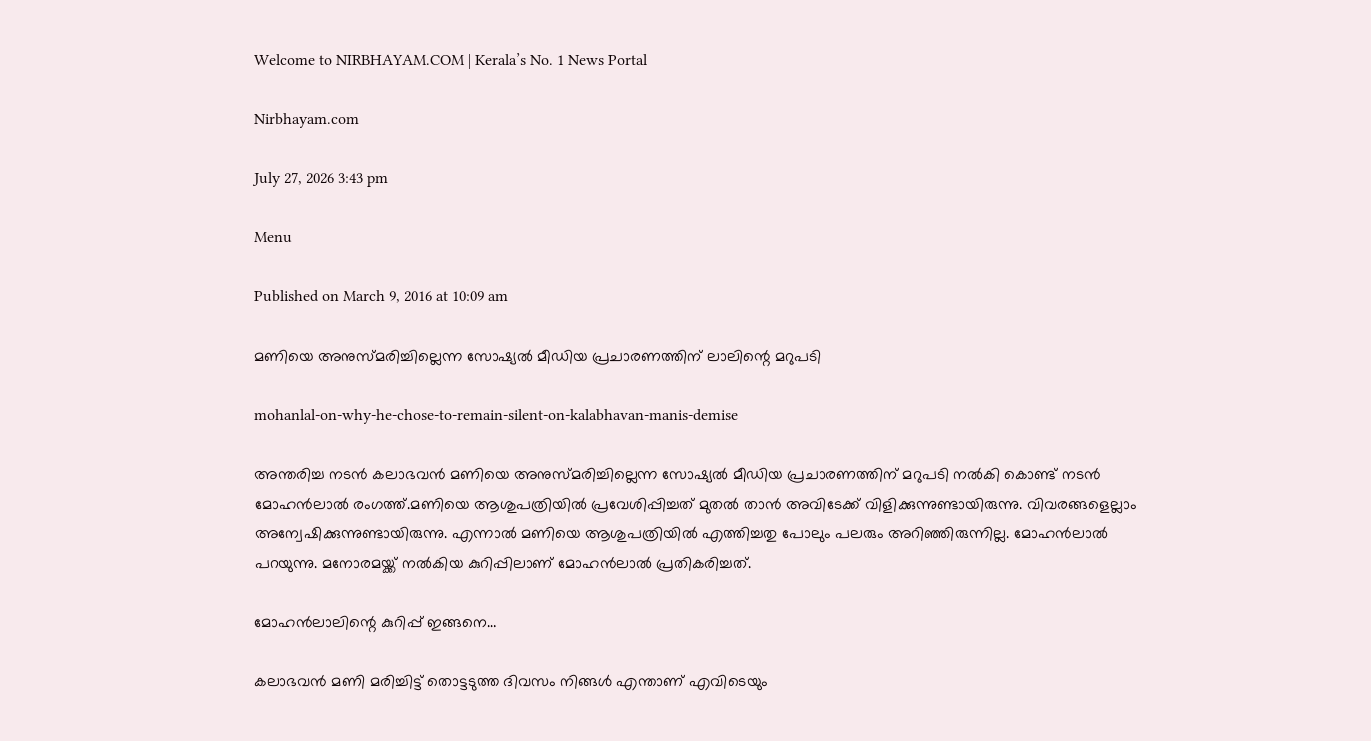Welcome to NIRBHAYAM.COM | Kerala’s No. 1 News Portal

Nirbhayam.com

July 27, 2026 3:43 pm

Menu

Published on March 9, 2016 at 10:09 am

മണിയെ അനുസ്മരിച്ചില്ലെന്ന സോഷ്യൽ മീഡിയ പ്രചാരണത്തിന് ലാലിന്റെ മറുപടി

mohanlal-on-why-he-chose-to-remain-silent-on-kalabhavan-manis-demise

അന്തരിച്ച നടൻ കലാഭവൻ മണിയെ അനുസ്മരിച്ചില്ലെന്ന സോഷ്യൽ മീഡിയ പ്രചാരണത്തിന് മറുപടി നല്‍കി കൊണ്ട് നടന്‍ മോഹന്‍ലാല്‍ രംഗത്ത്.മണിയെ ആശുപത്രിയില്‍ പ്രവേശിപ്പിച്ചത് മുതല്‍ താന്‍ അവിടേക്ക് വിളിക്കുന്നുണ്ടായിരുന്നു. വിവരങ്ങളെല്ലാം അന്വേഷിക്കുന്നുണ്ടായിരുന്നു. എന്നാല്‍ മണിയെ ആശുപത്രിയില്‍ എത്തിച്ചതു പോലും പലരും അറിഞ്ഞിരുന്നില്ല. മോഹന്‍ലാല്‍ പറയുന്നു. മനോരമയ്ക്ക് നല്‍കിയ കുറിപ്പിലാണ് മോഹന്‍ലാല്‍ പ്രതികരിച്ചത്.

മോഹൻലാലിന്റെ കുറിപ്പ് ഇങ്ങനെ…

കലാഭവന്‍ മണി മരിച്ചിട്ട് തൊട്ടടുത്ത ദിവസം നിങ്ങള്‍ എന്താണ് എവിടെയും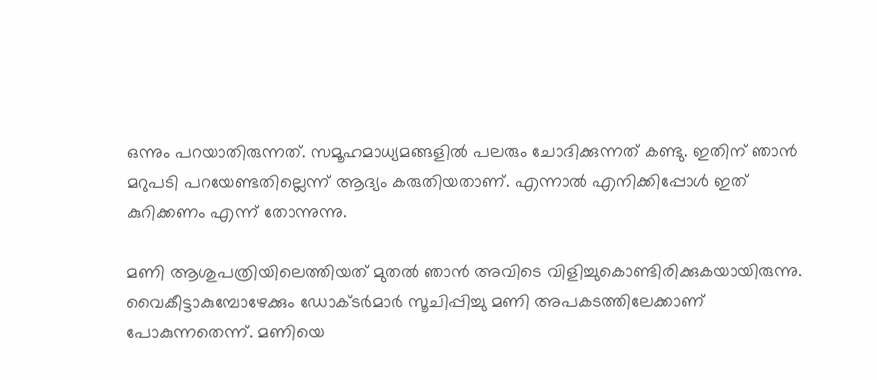ഒന്നും പറയാതിരുന്നത്. സമൂഹമാധ്യമങ്ങളില്‍ പലരും ചോദിക്കുന്നത് കണ്ടു. ഇതിന് ഞാന്‍ മറുപടി പറയേണ്ടതില്ലെന്ന് ആദ്യം കരുതിയതാണ്. എന്നാല്‍ എനിക്കിപ്പോള്‍ ഇത് കുറിക്കണം എന്ന് തോന്നുന്നു.

മണി ആശുപത്രിയിലെത്തിയത് മുതല്‍ ഞാന്‍ അവിടെ വിളിച്ചുകൊണ്ടിരിക്കുകയായിരുന്നു. വൈകീട്ടാകുമ്പോഴേക്കും ഡോക്ടര്‍മാര്‍ സൂചിപ്പിച്ചു മണി അപകടത്തിലേക്കാണ് പോകുന്നതെന്ന്. മണിയെ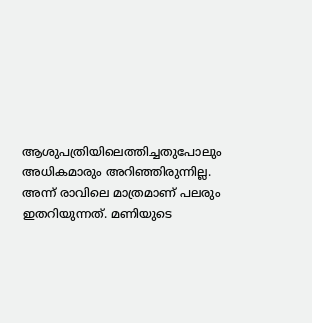ആശുപത്രിയിലെത്തിച്ചതുപോലും അധികമാരും അറിഞ്ഞിരുന്നില്ല. അന്ന് രാവിലെ മാത്രമാണ് പലരും ഇതറിയുന്നത്. മണിയുടെ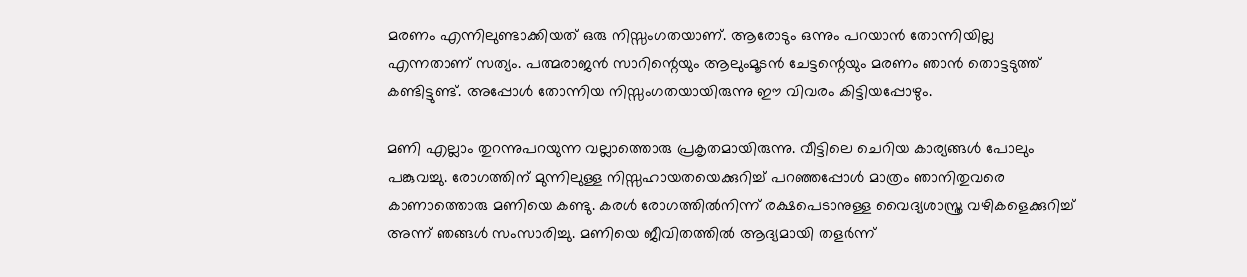മരണം എന്നിലുണ്ടാക്കിയത് ഒരു നിസ്സംഗതയാണ്. ആരോടും ഒന്നും പറയാന്‍ തോന്നിയില്ല എന്നതാണ് സത്യം. പത്മരാജന്‍ സാറിന്റെയും ആലുംമൂടന്‍ ചേട്ടന്റെയും മരണം ഞാന്‍ തൊട്ടടുത്ത് കണ്ടിട്ടുണ്ട്. അപ്പോള്‍ തോന്നിയ നിസ്സംഗതയായിരുന്നു ഈ വിവരം കിട്ടിയപ്പോഴും.

മണി എല്ലാം തുറന്നുപറയുന്ന വല്ലാത്തൊരു പ്രകൃതമായിരുന്നു. വീട്ടിലെ ചെറിയ കാര്യങ്ങള്‍ പോലും പങ്കുവച്ചു. രോഗത്തിന് മുന്നിലുള്ള നിസ്സഹായതയെക്കുറിച്ച് പറഞ്ഞപ്പോള്‍ മാത്രം ഞാനിതുവരെ കാണാത്തൊരു മണിയെ കണ്ടു. കരള്‍ രോഗത്തില്‍നിന്ന് രക്ഷപെടാനുള്ള വൈദ്യശാസ്ത്ര വഴികളെക്കുറിച്ച് അന്ന് ഞങ്ങള്‍ സംസാരിച്ചു. മണിയെ ജീവിതത്തില്‍ ആദ്യമായി തളര്‍ന്ന്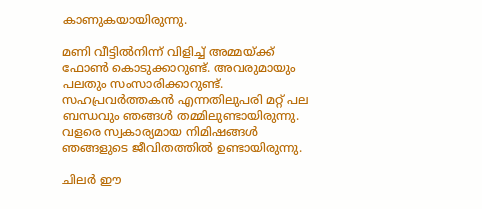കാണുകയായിരുന്നു.

മണി വീട്ടില്‍നിന്ന് വിളിച്ച് അമ്മയ്ക്ക് ഫോണ്‍ കൊടുക്കാറുണ്ട്. അവരുമായും പലതും സംസാരിക്കാറുണ്ട്. സഹപ്രവര്‍ത്തകന്‍ എന്നതിലുപരി മറ്റ് പല ബന്ധവും ഞങ്ങള്‍ തമ്മിലുണ്ടായിരുന്നു. വളരെ സ്വകാര്യമായ നിമിഷങ്ങള്‍ ഞങ്ങളുടെ ജീവിതത്തില്‍ ഉണ്ടായിരുന്നു.

ചിലര്‍ ഈ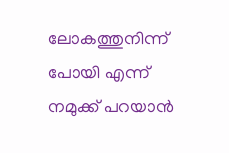ലോകത്തുനിന്ന് പോയി എന്ന് നമുക്ക് പറയാന്‍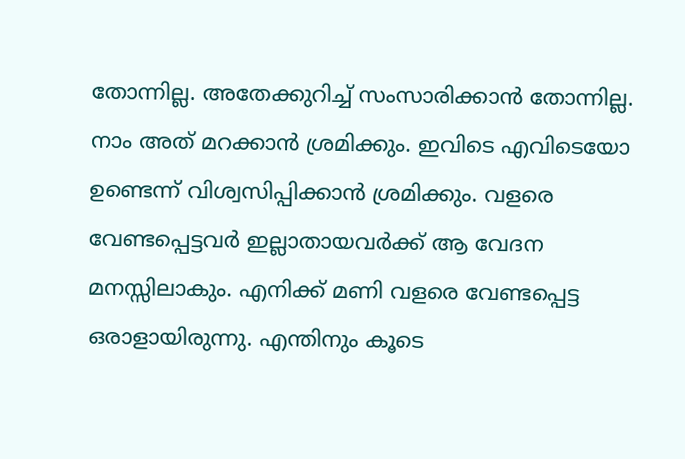തോന്നില്ല. അതേക്കുറിച്ച് സംസാരിക്കാന്‍ തോന്നില്ല. നാം അത് മറക്കാന്‍ ശ്രമിക്കും. ഇവിടെ എവിടെയോ ഉണ്ടെന്ന് വിശ്വസിപ്പിക്കാന്‍ ശ്രമിക്കും. വളരെ വേണ്ടപ്പെട്ടവര്‍ ഇല്ലാതായവര്‍ക്ക് ആ വേദന മനസ്സിലാകും. എനിക്ക് മണി വളരെ വേണ്ടപ്പെട്ട ഒരാളായിരുന്നു. എന്തിനും കൂടെ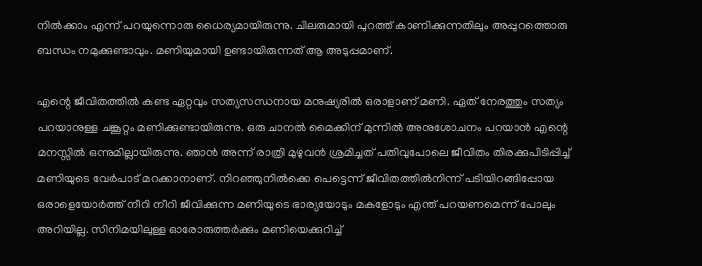നില്‍ക്കാം എന്ന് പറയുന്നൊരു ധൈര്യമായിരുന്നു. ചിലരുമായി പുറത്ത് കാണിക്കുന്നതിലും അപ്പുറത്തൊരു ബന്ധം നമുക്കുണ്ടാവും. മണിയുമായി ഉണ്ടായിരുന്നത് ആ അടുപ്പമാണ്.

എന്റെ ജീവിതത്തില്‍ കണ്ട ഏറ്റവും സത്യസന്ധനായ മനുഷ്യരില്‍ ഒരാളാണ് മണി. ഏത് നേരത്തും സത്യം പറയാനുള്ള ചങ്കൂറ്റം മണിക്കുണ്ടായിരുന്നു. ഒരു ചാനല്‍ മൈക്കിന് മുന്നില്‍ അനുശോചനം പറയാന്‍ എന്റെ മനസ്സില്‍ ഒന്നുമില്ലായിരുന്നു. ഞാന്‍ അന്ന് രാത്രി മുഴുവന്‍ ശ്രമിച്ചത് പതിവുപോലെ ജീവിതം തിരക്കുപിടിപ്പിച്ച് മണിയുടെ വേര്‍പാട് മറക്കാനാണ്. നിറഞ്ഞുനില്‍ക്കെ പെട്ടെന്ന് ജീവിതത്തില്‍നിന്ന് പടിയിറങ്ങിപ്പോയ ഒരാളെയോര്‍ത്ത് നീറി നീറി ജീവിക്കുന്ന മണിയുടെ ഭാര്യയോടും മകളോടും എന്ത് പറയണമെന്ന് പോലും അറിയില്ല. സിനിമയിലുള്ള ഓരോരുത്തര്‍ക്കും മണിയെക്കുറിച്ച്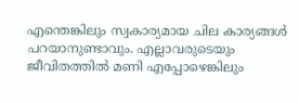എന്തെങ്കിലും സ്വകാര്യമായ ചില കാര്യങ്ങള്‍ പറയാനുണ്ടാവും. എല്ലാവരുടെയും ജീവിതത്തില്‍ മണി എപ്പോഴെങ്കിലും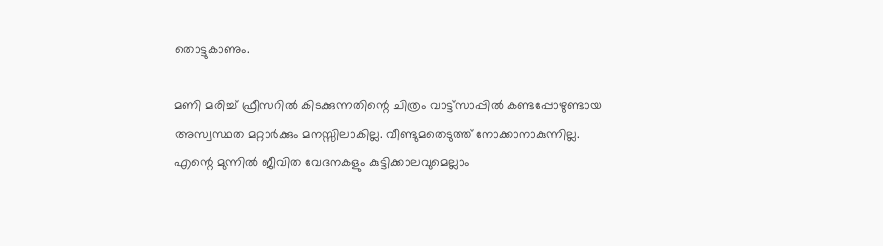തൊട്ടുകാണും.

മണി മരിച്ച് ഫ്രീസറില്‍ കിടക്കുന്നതിന്റെ ചിത്രം വാട്ട്‌സാപ്പില്‍ കണ്ടപ്പോഴുണ്ടായ അസ്വസ്ഥത മറ്റാര്‍ക്കും മനസ്സിലാകില്ല. വീണ്ടുമതെടുത്ത് നോക്കാനാകുന്നില്ല. എന്റെ മുന്നില്‍ ജീവിത വേദനകളും കുട്ടിക്കാലവുമെല്ലാം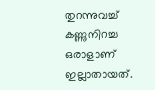തുറന്നുവച്ച് കണ്ണുനിറച്ച ഒരാളാണ് ഇല്ലാതായത്.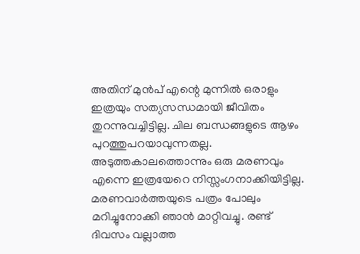അതിന് മുന്‍പ് എന്റെ മുന്നില്‍ ഒരാളും ഇത്രയും സത്യസന്ധമായി ജീവിതം തുറന്നുവച്ചിട്ടില്ല. ചില ബന്ധങ്ങളുടെ ആഴം പുറത്തുപറയാവുന്നതല്ല. അടുത്തകാലത്തൊന്നും ഒരു മരണവും എന്നെ ഇത്രയേറെ നിസ്സംഗനാക്കിയിട്ടില്ല. മരണവാര്‍ത്തയുടെ പത്രം പോലും മറിച്ചുനോക്കി ഞാന്‍ മാറ്റിവച്ചു. രണ്ട് ദിവസം വല്ലാത്ത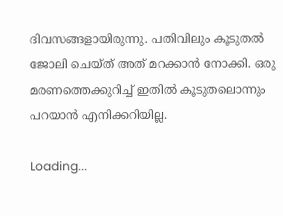ദിവസങ്ങളായിരുന്നു. പതിവിലും കൂടുതല്‍ ജോലി ചെയ്ത് അത് മറക്കാന്‍ നോക്കി. ഒരു മരണത്തെക്കുറിച്ച് ഇതില്‍ കൂടുതലൊന്നും പറയാന്‍ എനിക്കറിയില്ല.

Loading...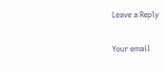Leave a Reply

Your email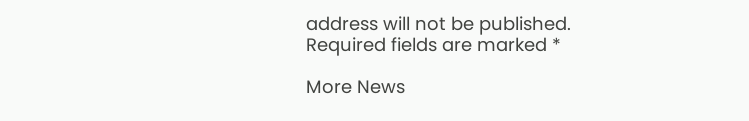address will not be published. Required fields are marked *

More News